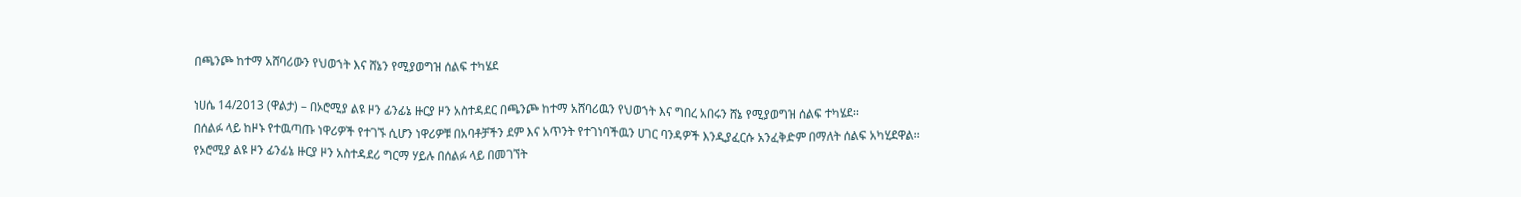በጫንጮ ከተማ አሸባሪውን የህወኀት እና ሸኔን የሚያወግዝ ሰልፍ ተካሄደ

ነሀሴ 14/2013 (ዋልታ) – በኦሮሚያ ልዩ ዞን ፊንፊኔ ዙርያ ዞን አስተዳደር በጫንጮ ከተማ አሸባሪዉን የህወኀት እና ግበረ አበሩን ሸኔ የሚያወግዝ ሰልፍ ተካሄደ፡፡
በሰልፉ ላይ ከዞኑ የተዉጣጡ ነዋሪዎች የተገኙ ሲሆን ነዋሪዎቹ በአባቶቻችን ደም እና አጥንት የተገነባችዉን ሀገር ባንዳዎች እንዲያፈርሱ አንፈቅድም በማለት ሰልፍ አካሂደዋል፡፡
የኦሮሚያ ልዩ ዞን ፊንፊኔ ዙርያ ዞን አስተዳደሪ ግርማ ሃይሉ በሰልፉ ላይ በመገኘት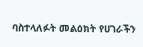ባስተላለፉት መልዕክት የሀገራችን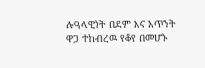ሉዓላዊነት በደም እና አጥንት ዋጋ ተከብረዉ የቆየ በመሆኑ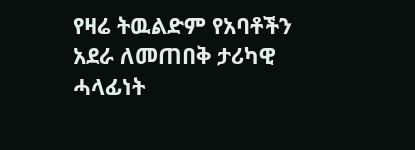የዛሬ ትዉልድም የአባቶችን አደራ ለመጠበቅ ታሪካዊ ሓላፊነት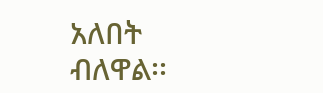አለበት ብለዋል፡፡